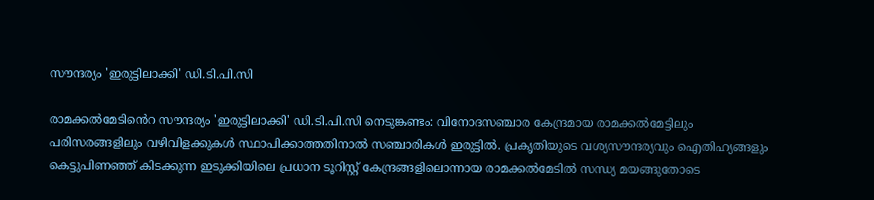സൗന്ദര്യം 'ഇരുട്ടിലാക്കി' ഡി.ടി.പി.സി

രാമക്കല്‍മേടി‍ൻെറ സൗന്ദര്യം 'ഇരുട്ടിലാക്കി' ഡി.ടി.പി.സി നെടുങ്കണ്ടം: വിനോദസഞ്ചാര കേന്ദ്രമായ രാമക്കല്‍മേട്ടിലും പരിസരങ്ങളിലും വഴിവിളക്കുകള്‍ സ്ഥാപിക്കാത്തതിനാല്‍ സഞ്ചാരികള്‍ ഇരുട്ടില്‍. പ്രകൃതിയുടെ വശ്യസൗന്ദര്യവും ഐതിഹ്യങ്ങളും കെട്ടുപിണഞ്ഞ് കിടക്കുന്ന ഇടുക്കിയിലെ പ്രധാന ടൂറിസ്റ്റ് കേന്ദ്രങ്ങളിലൊന്നായ രാമക്കല്‍മേടില്‍ സന്ധ്യ മയങ്ങുതോടെ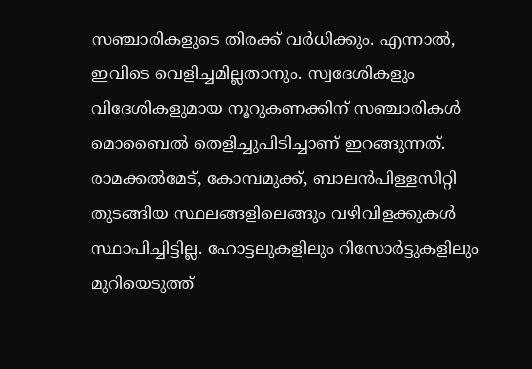സഞ്ചാരികളുടെ തിരക്ക് വർധിക്കും. എന്നാൽ, ഇവിടെ വെളിച്ചമില്ലതാനും. സ്വദേശികളും വിദേശികളുമായ നൂറുകണക്കിന് സഞ്ചാരികള്‍ മൊബൈല്‍ തെളിച്ചുപിടിച്ചാണ് ഇറങ്ങുന്നത്. രാമക്കല്‍മേട്, കോമ്പമുക്ക്, ബാലന്‍പിള്ളസിറ്റി തുടങ്ങിയ സ്ഥലങ്ങളിലെങ്ങും വഴിവിളക്കുകള്‍ സ്ഥാപിച്ചിട്ടില്ല. ഹോട്ടലുകളിലും റിസോര്‍ട്ടുകളിലും മുറിയെടുത്ത്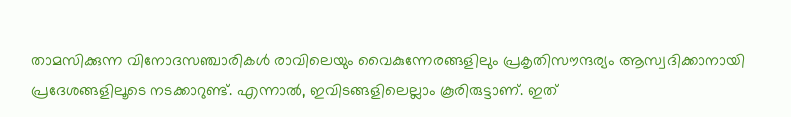താമസിക്കുന്ന വിനോദസഞ്ചാരികള്‍ രാവിലെയും വൈകുന്നേരങ്ങളിലും പ്രകൃതിസൗന്ദര്യം ആസ്വദിക്കാനായി പ്രദേശങ്ങളിലൂടെ നടക്കാറുണ്ട്. എന്നാല്‍, ഇവിടങ്ങളിലെല്ലാം കൂരിരുട്ടാണ്. ഇത്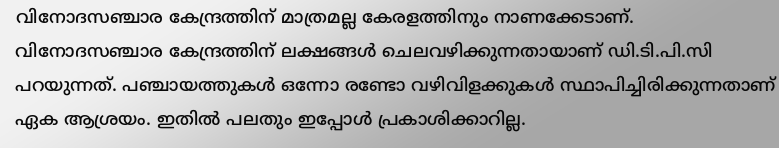വിനോദസഞ്ചാര കേന്ദ്രത്തിന് മാത്രമല്ല കേരളത്തിനും നാണക്കേടാണ്. വിനോദസഞ്ചാര കേന്ദ്രത്തിന് ലക്ഷങ്ങള്‍ ചെലവഴിക്കുന്നതായാണ് ഡി.ടി.പി.സി പറയുന്നത്. പഞ്ചായത്തുകള്‍ ഒന്നോ രണ്ടോ വഴിവിളക്കുകള്‍ സ്ഥാപിച്ചിരിക്കുന്നതാണ് ഏക ആശ്രയം. ഇതില്‍ പലതും ഇപ്പോൾ പ്രകാശിക്കാറില്ല.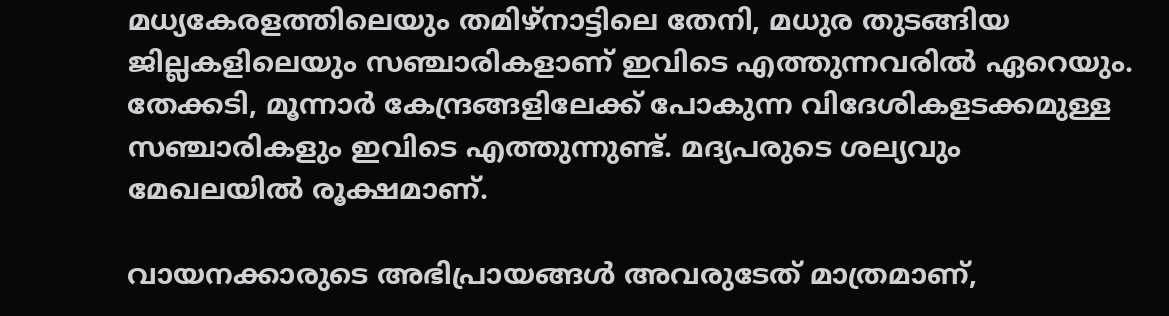മധ്യകേരളത്തിലെയും തമിഴ്‌നാട്ടിലെ തേനി, മധുര തുടങ്ങിയ ജില്ലകളിലെയും സഞ്ചാരികളാണ് ഇവിടെ എത്തുന്നവരില്‍ ഏറെയും. തേക്കടി, മൂന്നാര്‍ കേന്ദ്രങ്ങളിലേക്ക് പോകുന്ന വിദേശികളടക്കമുള്ള സഞ്ചാരികളും ഇവിടെ എത്തുന്നുണ്ട്. മദ്യപരുടെ ശല്യവും മേഖലയില്‍ രൂക്ഷമാണ്.

വായനക്കാരുടെ അഭിപ്രായങ്ങള്‍ അവരുടേത് മാത്രമാണ്,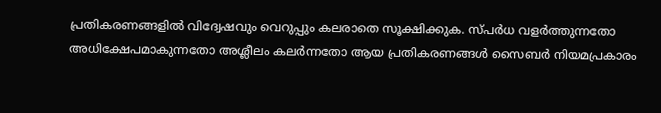പ്രതികരണങ്ങളിൽ വിദ്വേഷവും വെറുപ്പും കലരാതെ സൂക്ഷിക്കുക. സ്പർധ വളർത്തുന്നതോ അധിക്ഷേപമാകുന്നതോ അശ്ലീലം കലർന്നതോ ആയ പ്രതികരണങ്ങൾ സൈബർ നിയമപ്രകാരം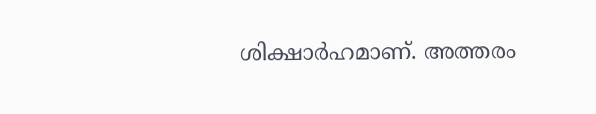ശിക്ഷാർഹമാണ്. അത്തരം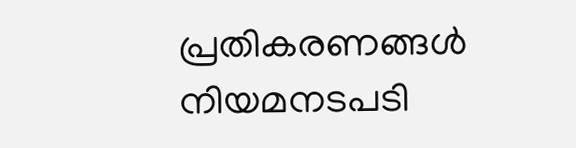പ്രതികരണങ്ങൾ നിയമനടപടി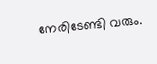നേരിടേണ്ടി വരും.